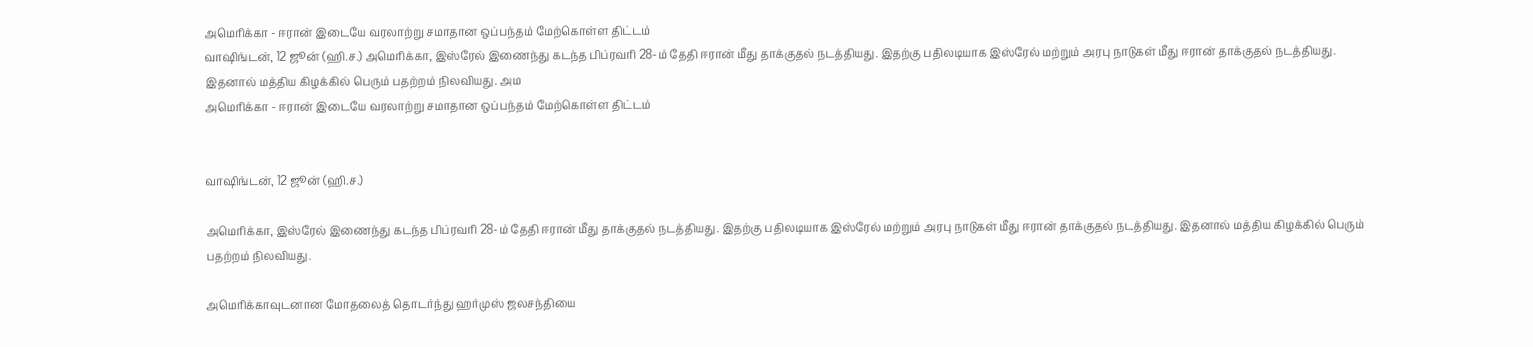அமெரிக்கா - ஈரான் இடையே வரலாற்று சமாதான ஒப்பந்தம் மேற்கொள்ள திட்டம்
வாஷிங்டன், 12 ஜூன் (ஹி.ச.) அமெரிக்கா, இஸ்ரேல் இணைந்து கடந்த பிப்ரவரி 28-ம் தேதி ஈரான் மீது தாக்குதல் நடத்தியது. இதற்கு பதிலடியாக இஸ்ரேல் மற்றும் அரபு நாடுகள் மீது ஈரான் தாக்குதல் நடத்தியது. இதனால் மத்திய கிழக்கில் பெரும் பதற்றம் நிலவியது. அம
அமெரிக்கா - ஈரான் இடையே வரலாற்று சமாதான ஒப்பந்தம் மேற்கொள்ள திட்டம்


வாஷிங்டன், 12 ஜூன் (ஹி.ச.)

அமெரிக்கா, இஸ்ரேல் இணைந்து கடந்த பிப்ரவரி 28-ம் தேதி ஈரான் மீது தாக்குதல் நடத்தியது. இதற்கு பதிலடியாக இஸ்ரேல் மற்றும் அரபு நாடுகள் மீது ஈரான் தாக்குதல் நடத்தியது. இதனால் மத்திய கிழக்கில் பெரும் பதற்றம் நிலவியது.

அமெரிக்காவுடனான மோதலைத் தொடர்ந்து ஹர்முஸ் ஜலசந்தியை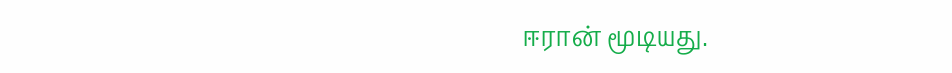ஈரான் மூடியது.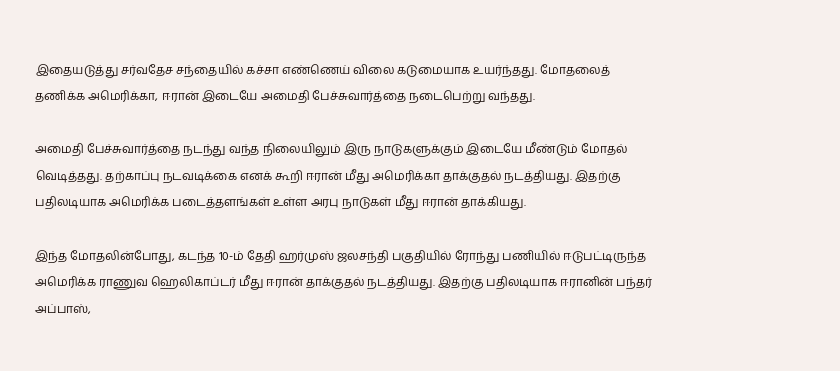இதையடுத்து சர்வதேச சந்தையில் கச்சா எண்ணெய் விலை கடுமையாக உயர்ந்தது. மோதலைத் தணிக்க அமெரிக்கா, ஈரான் இடையே அமைதி பேச்சுவார்த்தை நடைபெற்று வந்தது.

அமைதி பேச்சுவார்த்தை நடந்து வந்த நிலையிலும் இரு நாடுகளுக்கும் இடையே மீண்டும் மோதல் வெடித்தது. தற்காப்பு நடவடிக்கை எனக் கூறி ஈரான் மீது அமெரிக்கா தாக்குதல் நடத்தியது. இதற்கு பதிலடியாக அமெரிக்க படைத்தளங்கள் உள்ள அரபு நாடுகள் மீது ஈரான் தாக்கியது.

இந்த மோதலின்போது, கடந்த 10-ம் தேதி ஹர்முஸ் ஜலசந்தி பகுதியில் ரோந்து பணியில் ஈடுபட்டிருந்த அமெரிக்க ராணுவ ஹெலிகாப்டர் மீது ஈரான் தாக்குதல் நடத்தியது. இதற்கு பதிலடியாக ஈரானின் பந்தர் அப்பாஸ்,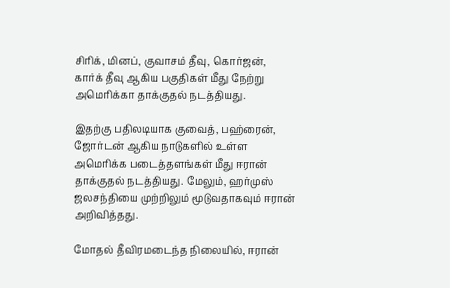சிரிக், மினப், குவாசம் தீவு, கொர்ஜன், கார்க் தீவு ஆகிய பகுதிகள் மீது நேற்று அமெரிக்கா தாக்குதல் நடத்தியது.

இதற்கு பதிலடியாக குவைத், பஹ்ரைன், ஜோர்டன் ஆகிய நாடுகளில் உள்ள அமெரிக்க படைத்தளங்கள் மீது ஈரான் தாக்குதல் நடத்தியது. மேலும், ஹர்முஸ் ஜலசந்தியை முற்றிலும் மூடுவதாகவும் ஈரான் அறிவித்தது.

மோதல் தீவிரமடைந்த நிலையில், ஈரான்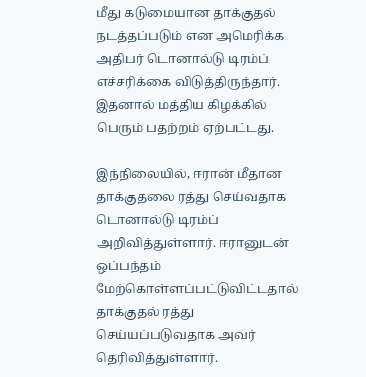மீது கடுமையான தாக்குதல் நடத்தப்படும் என அமெரிக்க அதிபர் டொனால்டு டிரம்ப் எச்சரிக்கை விடுத்திருந்தார். இதனால் மத்திய கிழக்கில் பெரும் பதற்றம் ஏற்பட்டது.

இந்நிலையில், ஈரான் மீதான தாக்குதலை ரத்து செய்வதாக டொனால்டு டிரம்ப் அறிவித்துள்ளார். ஈரானுடன் ஒப்பந்தம் மேற்கொள்ளப்பட்டுவிட்டதால் தாக்குதல் ரத்து செய்யப்படுவதாக அவர் தெரிவித்துள்ளார்.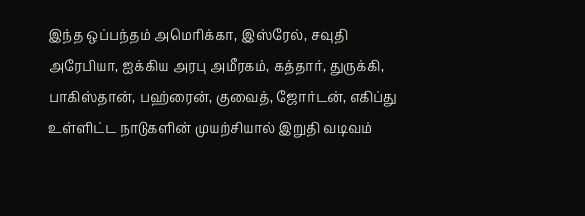இந்த ஒப்பந்தம் அமெரிக்கா, இஸ்ரேல், சவுதி அரேபியா, ஐக்கிய அரபு அமீரகம், கத்தார், துருக்கி, பாகிஸ்தான், பஹ்ரைன், குவைத், ஜோர்டன், எகிப்து உள்ளிட்ட நாடுகளின் முயற்சியால் இறுதி வடிவம்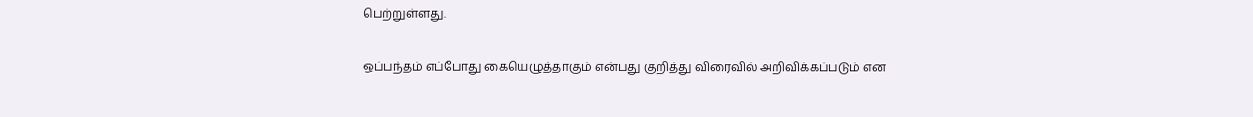பெற்றுள்ளது.

ஒப்பந்தம் எப்போது கையெழுத்தாகும் என்பது குறித்து விரைவில் அறிவிக்கப்படும் என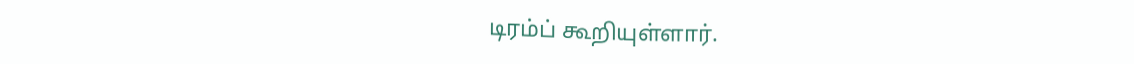டிரம்ப் கூறியுள்ளார்.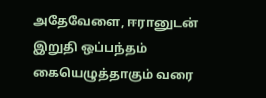அதேவேளை, ஈரானுடன் இறுதி ஒப்பந்தம் கையெழுத்தாகும் வரை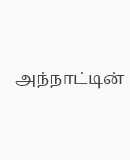அந்நாட்டின்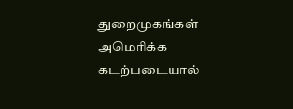துறைமுகங்கள் அமெரிக்க கடற்படையால்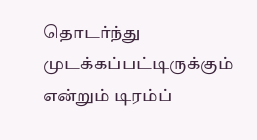தொடர்ந்து முடக்கப்பட்டிருக்கும் என்றும் டிரம்ப்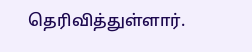தெரிவித்துள்ளார்.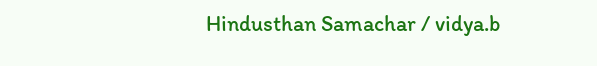Hindusthan Samachar / vidya.b